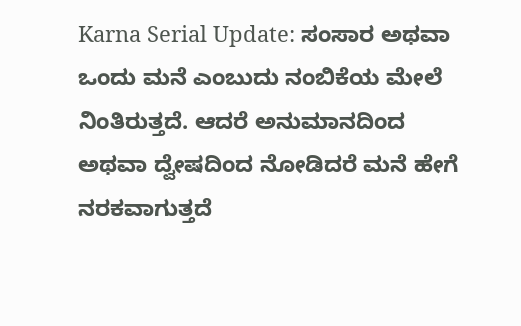Karna Serial Update: ಸಂಸಾರ ಅಥವಾ ಒಂದು ಮನೆ ಎಂಬುದು ನಂಬಿಕೆಯ ಮೇಲೆ ನಿಂತಿರುತ್ತದೆ. ಆದರೆ ಅನುಮಾನದಿಂದ ಅಥವಾ ದ್ವೇಷದಿಂದ ನೋಡಿದರೆ ಮನೆ ಹೇಗೆ ನರಕವಾಗುತ್ತದೆ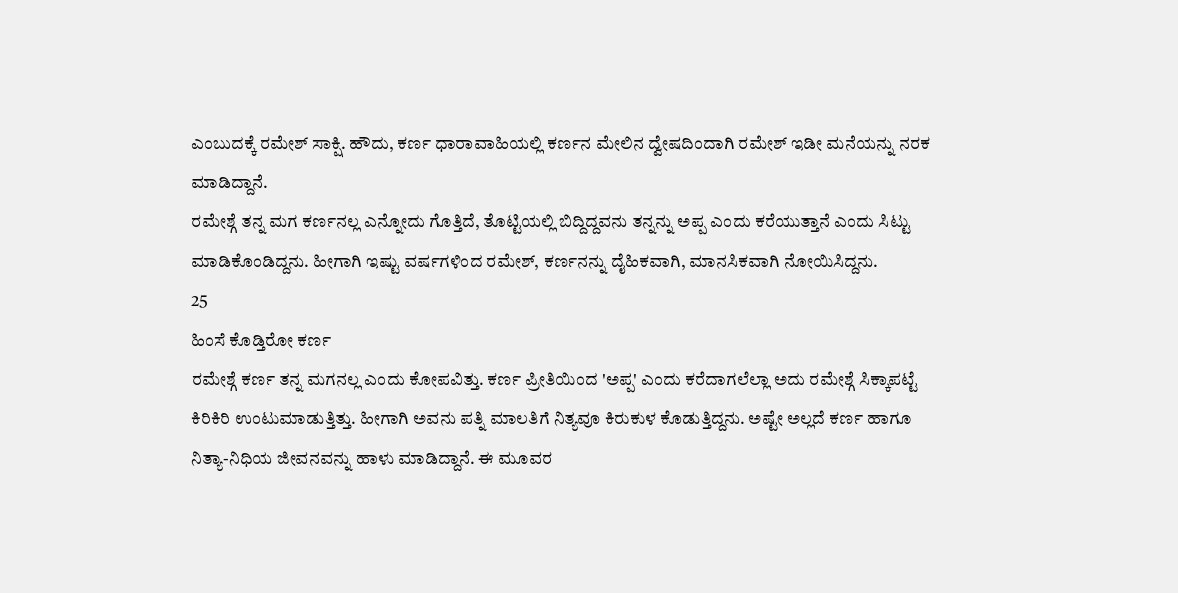ಎಂಬುದಕ್ಕೆ ರಮೇಶ್ ಸಾಕ್ಷಿ. ಹೌದು, ಕರ್ಣ ಧಾರಾವಾಹಿಯಲ್ಲಿ ಕರ್ಣನ ಮೇಲಿನ ದ್ವೇಷದಿಂದಾಗಿ ರಮೇಶ್ ಇಡೀ ಮನೆಯನ್ನು ನರಕ ಮಾಡಿದ್ದಾನೆ.
ರಮೇಶ್ಗೆ ತನ್ನ ಮಗ ಕರ್ಣನಲ್ಲ ಎನ್ನೋದು ಗೊತ್ತಿದೆ, ತೊಟ್ಟಿಯಲ್ಲಿ ಬಿದ್ದಿದ್ದವನು ತನ್ನನ್ನು ಅಪ್ಪ ಎಂದು ಕರೆಯುತ್ತಾನೆ ಎಂದು ಸಿಟ್ಟು ಮಾಡಿಕೊಂಡಿದ್ದನು. ಹೀಗಾಗಿ ಇಷ್ಟು ವರ್ಷಗಳಿಂದ ರಮೇಶ್, ಕರ್ಣನನ್ನು ದೈಹಿಕವಾಗಿ, ಮಾನಸಿಕವಾಗಿ ನೋಯಿಸಿದ್ದನು.
25
ಹಿಂಸೆ ಕೊಡ್ತಿರೋ ಕರ್ಣ
ರಮೇಶ್ಗೆ ಕರ್ಣ ತನ್ನ ಮಗನಲ್ಲ ಎಂದು ಕೋಪವಿತ್ತು. ಕರ್ಣ ಪ್ರೀತಿಯಿಂದ 'ಅಪ್ಪ' ಎಂದು ಕರೆದಾಗಲೆಲ್ಲಾ ಅದು ರಮೇಶ್ಗೆ ಸಿಕ್ಕಾಪಟ್ಟೆ ಕಿರಿಕಿರಿ ಉಂಟುಮಾಡುತ್ತಿತ್ತು. ಹೀಗಾಗಿ ಅವನು ಪತ್ನಿ ಮಾಲತಿಗೆ ನಿತ್ಯವೂ ಕಿರುಕುಳ ಕೊಡುತ್ತಿದ್ದನು. ಅಷ್ಟೇ ಅಲ್ಲದೆ ಕರ್ಣ ಹಾಗೂ ನಿತ್ಯಾ-ನಿಧಿಯ ಜೀವನವನ್ನು ಹಾಳು ಮಾಡಿದ್ದಾನೆ. ಈ ಮೂವರ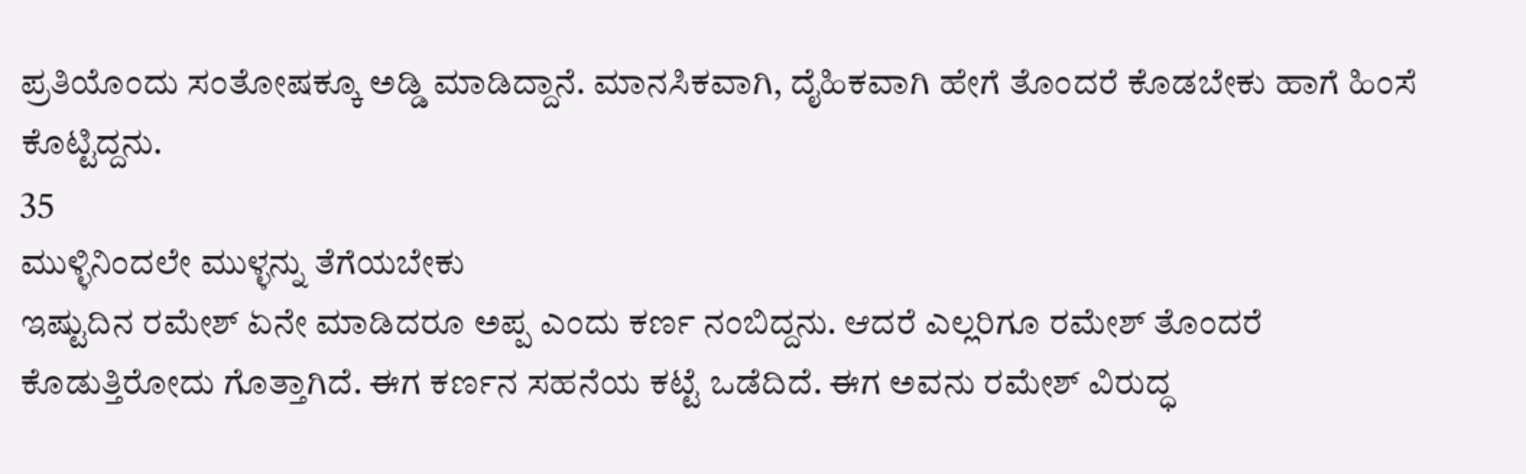ಪ್ರತಿಯೊಂದು ಸಂತೋಷಕ್ಕೂ ಅಡ್ಡಿ ಮಾಡಿದ್ದಾನೆ. ಮಾನಸಿಕವಾಗಿ, ದೈಹಿಕವಾಗಿ ಹೇಗೆ ತೊಂದರೆ ಕೊಡಬೇಕು ಹಾಗೆ ಹಿಂಸೆ ಕೊಟ್ಟಿದ್ದನು.
35
ಮುಳ್ಳಿನಿಂದಲೇ ಮುಳ್ಳನ್ನು ತೆಗೆಯಬೇಕು
ಇಷ್ಟುದಿನ ರಮೇಶ್ ಏನೇ ಮಾಡಿದರೂ ಅಪ್ಪ ಎಂದು ಕರ್ಣ ನಂಬಿದ್ದನು. ಆದರೆ ಎಲ್ಲರಿಗೂ ರಮೇಶ್ ತೊಂದರೆ ಕೊಡುತ್ತಿರೋದು ಗೊತ್ತಾಗಿದೆ. ಈಗ ಕರ್ಣನ ಸಹನೆಯ ಕಟ್ಟೆ ಒಡೆದಿದೆ. ಈಗ ಅವನು ರಮೇಶ್ ವಿರುದ್ಧ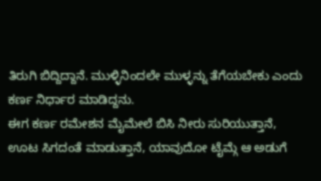ತಿರುಗಿ ಬಿದ್ದಿದ್ದಾನೆ. ಮುಳ್ಳಿನಿಂದಲೇ ಮುಳ್ಳನ್ನು ತೆಗೆಯಬೇಕು ಎಂದು ಕರ್ಣ ನಿರ್ಧಾರ ಮಾಡಿದ್ದನು.
ಈಗ ಕರ್ಣ ರಮೇಶನ ಮೈಮೇಲೆ ಬಿಸಿ ನೀರು ಸುರಿಯುತ್ತಾನೆ, ಊಟ ಸಿಗದಂತೆ ಮಾಡುತ್ತಾನೆ, ಯಾವುದೋ ಟೈಮ್ಗೆ ಆ ಅಡುಗೆ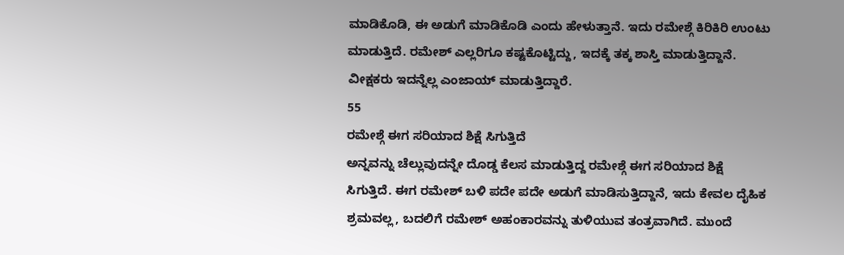ಮಾಡಿಕೊಡಿ, ಈ ಅಡುಗೆ ಮಾಡಿಕೊಡಿ ಎಂದು ಹೇಳುತ್ತಾನೆ. ಇದು ರಮೇಶ್ಗೆ ಕಿರಿಕಿರಿ ಉಂಟು ಮಾಡುತ್ತಿದೆ. ರಮೇಶ್ ಎಲ್ಲರಿಗೂ ಕಷ್ಟಕೊಟ್ಟಿದ್ದು, ಇದಕ್ಕೆ ತಕ್ಕ ಶಾಸ್ತಿ ಮಾಡುತ್ತಿದ್ದಾನೆ. ವೀಕ್ಷಕರು ಇದನ್ನೆಲ್ಲ ಎಂಜಾಯ್ ಮಾಡುತ್ತಿದ್ದಾರೆ.
55
ರಮೇಶ್ಗೆ ಈಗ ಸರಿಯಾದ ಶಿಕ್ಷೆ ಸಿಗುತ್ತಿದೆ
ಅನ್ನವನ್ನು ಚೆಲ್ಲುವುದನ್ನೇ ದೊಡ್ಡ ಕೆಲಸ ಮಾಡುತ್ತಿದ್ದ ರಮೇಶ್ಗೆ ಈಗ ಸರಿಯಾದ ಶಿಕ್ಷೆ ಸಿಗುತ್ತಿದೆ. ಈಗ ರಮೇಶ್ ಬಳಿ ಪದೇ ಪದೇ ಅಡುಗೆ ಮಾಡಿಸುತ್ತಿದ್ದಾನೆ, ಇದು ಕೇವಲ ದೈಹಿಕ ಶ್ರಮವಲ್ಲ, ಬದಲಿಗೆ ರಮೇಶ್ ಅಹಂಕಾರವನ್ನು ತುಳಿಯುವ ತಂತ್ರವಾಗಿದೆ. ಮುಂದೆ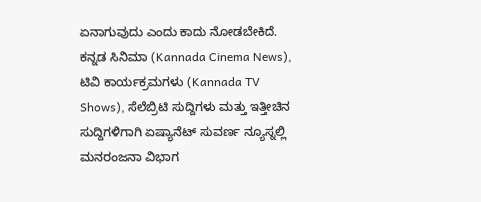ಏನಾಗುವುದು ಎಂದು ಕಾದು ನೋಡಬೇಕಿದೆ.
ಕನ್ನಡ ಸಿನಿಮಾ (Kannada Cinema News), ಟಿವಿ ಕಾರ್ಯಕ್ರಮಗಳು (Kannada TV Shows), ಸೆಲೆಬ್ರಿಟಿ ಸುದ್ದಿಗಳು ಮತ್ತು ಇತ್ತೀಚಿನ ಸುದ್ದಿಗಳಿಗಾಗಿ ಏಷ್ಯಾನೆಟ್ ಸುವರ್ಣ ನ್ಯೂಸ್ನಲ್ಲಿ ಮನರಂಜನಾ ವಿಭಾಗ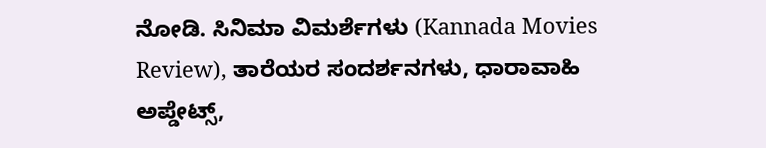ನೋಡಿ. ಸಿನಿಮಾ ವಿಮರ್ಶೆಗಳು (Kannada Movies Review), ತಾರೆಯರ ಸಂದರ್ಶನಗಳು, ಧಾರಾವಾಹಿ ಅಪ್ಡೇಟ್ಸ್,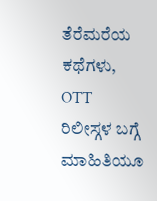ತೆರೆಮರೆಯ ಕಥೆಗಳು, OTT ರಿಲೀಸ್ಗಳ ಬಗ್ಗೆ ಮಾಹಿತಿಯೂ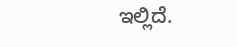ಇಲ್ಲಿದೆ.